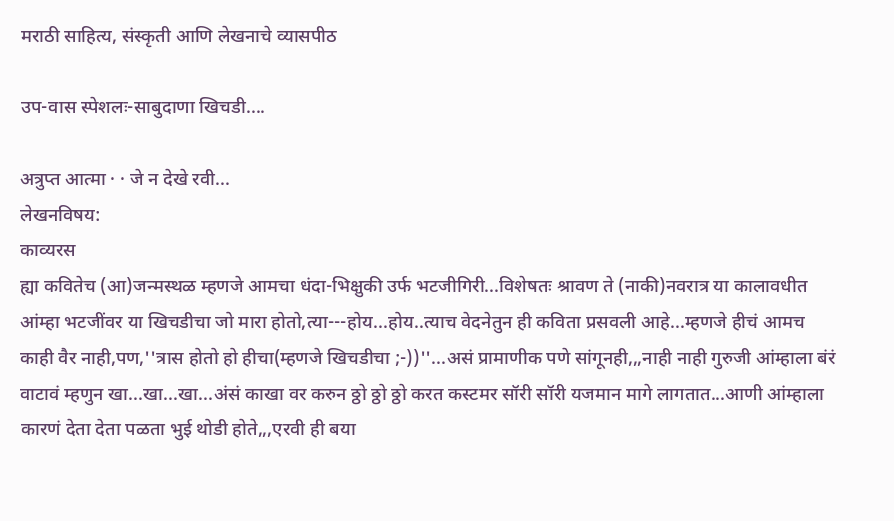मराठी साहित्य, संस्कृती आणि लेखनाचे व्यासपीठ

उप-वास स्पेशलः-साबुदाणा खिचडी....

अत्रुप्त आत्मा · · जे न देखे रवी...
लेखनविषय:
काव्यरस
ह्या कवितेच (आ)जन्मस्थळ म्हणजे आमचा धंदा-भिक्षुकी उर्फ भटजीगिरी...विशेषतः श्रावण ते (नाकी)नवरात्र या कालावधीत आंम्हा भटजींवर या खिचडीचा जो मारा होतो,त्या---होय...होय..त्याच वेदनेतुन ही कविता प्रसवली आहे...म्हणजे हीचं आमच काही वैर नाही,पण,''त्रास होतो हो हीचा(म्हणजे खिचडीचा ;-))''...असं प्रामाणीक पणे सांगूनही,,,नाही नाही गुरुजी आंम्हाला बंरं वाटावं म्हणुन खा...खा...खा...अंसं काखा वर करुन ठ्ठो ठ्ठो ठ्ठो करत कस्टमर सॉरी सॉरी यजमान मागे लागतात...आणी आंम्हाला कारणं देता देता पळता भुई थोडी होते,,,एरवी ही बया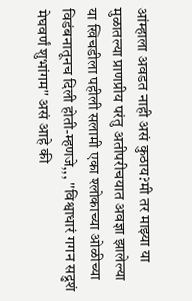आंम्हाला अवडत नाही असं कुठाय?मी तर माझ्या या मुळातल्या प्राणप्रीय परंतु अतीपरीचयात अवज्ञा झालेल्या या खिचडीला पहीली सलामी एका श्लोकाच्या ओळीच्या विडंबनातूनच दिली होती-म्हणजे,,, ''विश्वाधारं गगन सद्रुशं मेघवर्णं शुभांगम'' असं आहे की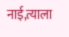नाई,त्याला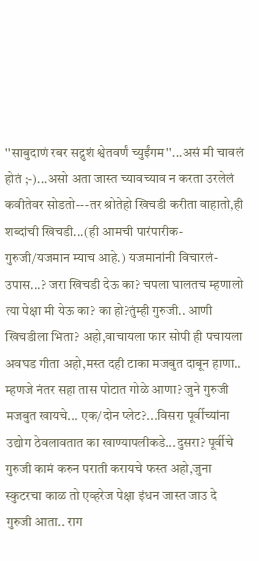''साबुदाणं रबर सद्रुशं श्वेतवर्णं च्युईंगम''...असं मी चावलं होतं ;-)...असो अता जास्त च्यावच्याव न करता उरलेलं कवीतेवर सोडतो---तर श्रोतेहो खिचडी करीता वाहातो,ही शब्दांची खिचडी...(ही आमची पारंपारीक-गुरुजी/यजमान म्याच आहे.) यजमानांनी विचारलं-उपास...? जरा खिचडी देऊ का? चपला घालतच म्हणालो त्या पेक्षा मी येऊ का? का हो?तुंम्ही गुरुजी.. आणी खिचडीला भिता? अहो,वाचायला फार सोपी ही पचायला अवघड गीता अहो,मस्त दही टाका मजबुत दाबून हाणा.. म्हणजे नंतर सहा तास पोटात गोळे आणा? जुने गुरुजी मजबुत खायचे... एक/दोन प्लेट?...विसरा पूर्वीच्यांना उद्योग ठेवलावतात का खाण्यापलीकडे...दुसरा? पूर्वीचे गुरुजी कामं करुन पराती करायचे फस्त अहो,जुना स्कुटरचा काळ तो एव्हरेज पेक्षा इंधन जास्त जाउ दे गुरुजी आता.. राग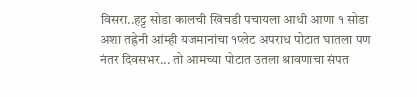विसरा..हट्ट सोडा कालची खिचडी पचायला आधी आणा १ सोडा अशा तह्रेनी आंम्ही यजमानांचा १प्लेट अपराध पोटात घातला पण नंतर दिवसभर... तो आमच्या पोटात उतला श्रावणाचा संपत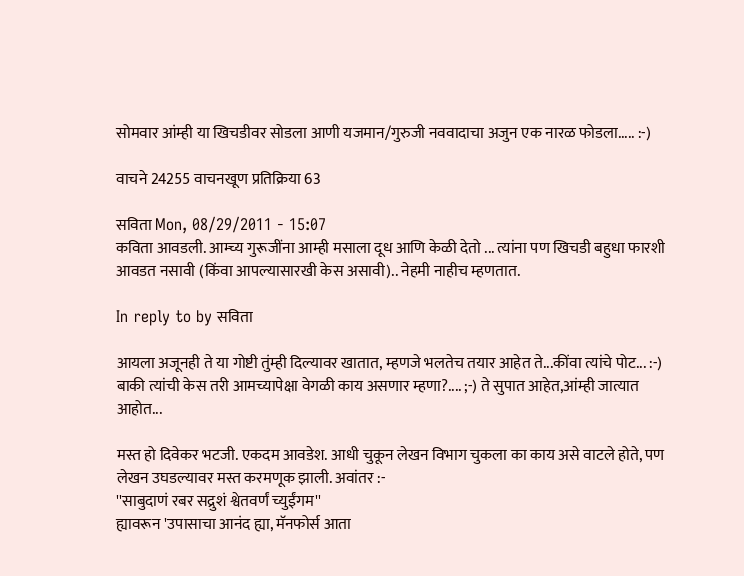सोमवार आंम्ही या खिचडीवर सोडला आणी यजमान/गुरुजी नववादाचा अजुन एक नारळ फोडला..... :-)

वाचने 24255 वाचनखूण प्रतिक्रिया 63

सविता Mon, 08/29/2011 - 15:07
कविता आवडली. आम्च्य गुरूजींना आम्ही मसाला दूध आणि केळी देतो ... त्यांना पण खिचडी बहुधा फारशी आवडत नसावी (किंवा आपल्यासारखी केस असावी).. नेहमी नाहीच म्हणतात.

In reply to by सविता

आयला अजूनही ते या गोष्टी तुंम्ही दिल्यावर खातात, म्हणजे भलतेच तयार आहेत ते...कींवा त्यांचे पोट... :-) बाकी त्यांची केस तरी आमच्यापेक्षा वेगळी काय असणार म्हणा?.... ;-) ते सुपात आहेत,आंम्ही जात्यात आहोत...

मस्त हो दिवेकर भटजी. एकदम आवडेश. आधी चुकून लेखन विभाग चुकला का काय असे वाटले होते, पण लेखन उघडल्यावर मस्त करमणूक झाली. अवांतर :-
''साबुदाणं रबर सद्रुशं श्वेतवर्णं च्युईंगम''
ह्यावरून 'उपासाचा आनंद ह्या, मॅनफोर्स आता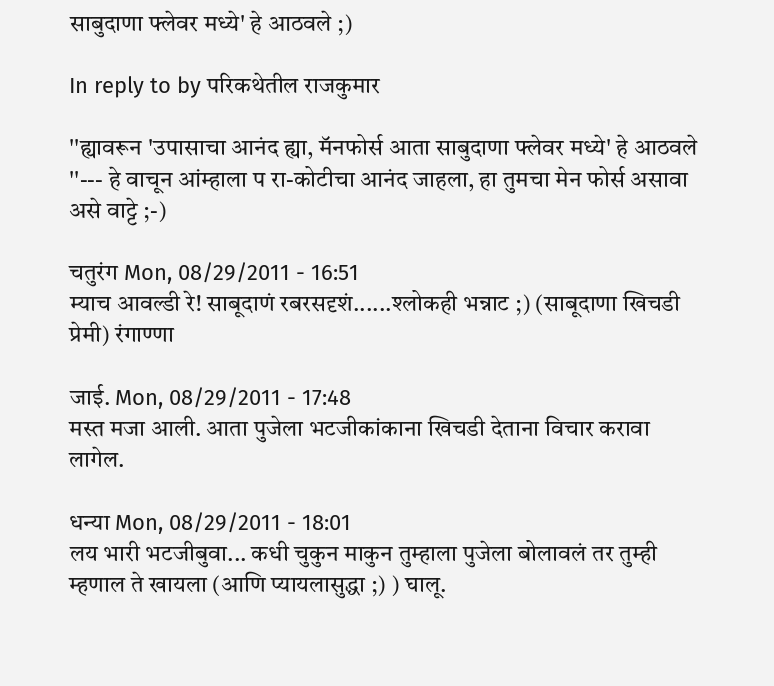साबुदाणा फ्लेवर मध्ये' हे आठवले ;)

In reply to by परिकथेतील राजकुमार

''ह्यावरून 'उपासाचा आनंद ह्या, मॅनफोर्स आता साबुदाणा फ्लेवर मध्ये' हे आठवले ''--- हे वाचून आंम्हाला प रा-कोटीचा आनंद जाहला, हा तुमचा मेन फोर्स असावा असे वाट्टे ;-)

चतुरंग Mon, 08/29/2011 - 16:51
म्याच आवल्डी रे! साबूदाणं रबरसदृशं......श्लोकही भन्नाट ;) (साबूदाणा खिचडी प्रेमी) रंगाण्णा

जाई. Mon, 08/29/2011 - 17:48
मस्त मजा आली. आता पुजेला भटजीकांकाना खिचडी देताना विचार करावा लागेल.

धन्या Mon, 08/29/2011 - 18:01
लय भारी भटजीबुवा... कधी चुकुन माकुन तुम्हाला पुजेला बोलावलं तर तुम्ही म्हणाल ते खायला (आणि प्यायलासुद्धा ;) ) घालू.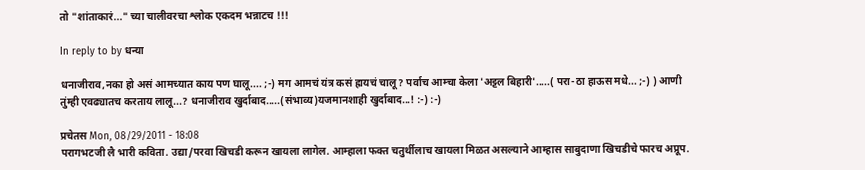तो "शांताकारं..." च्या चालीवरचा श्लोक एकदम भन्नाटच !!!

In reply to by धन्या

धनाजीराव,नका हो असं आमच्यात काय पण घालू.... ;-) मग आमचं यंत्र कसं ह्रायचं चालू? पर्वाच आम्चा केला 'अट्टल बिहारी'.....( परा-ठा हाऊस मधे... ;-) ) आणी तुंम्ही एवढ्यातच करताय लालू...? धनाजीराव खुर्दाबाद.....(संभाव्य)यजमानशाही खुर्दाबाद...! :-) :-)

प्रचेतस Mon, 08/29/2011 - 18:08
परागभटजी लै भारी कविता. उद्या/परवा खिचडी करून खायला लागेल. आम्हाला फक्त चतुर्थीलाच खायला मिळत असल्याने आम्हास साबुदाणा खिचडीचे फारच अप्रूप.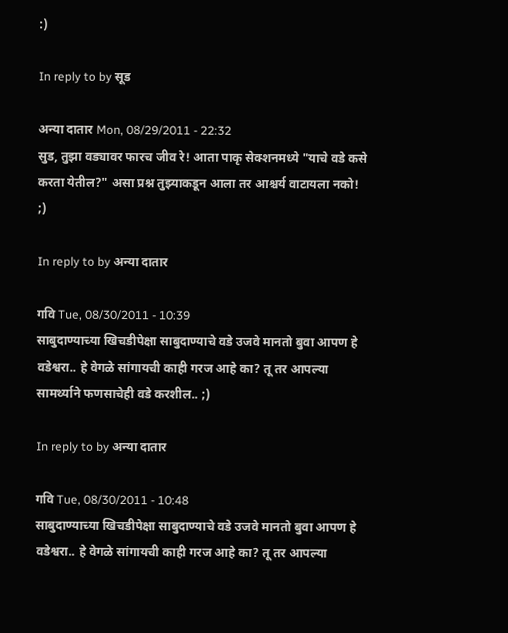:)

In reply to by सूड

अन्या दातार Mon, 08/29/2011 - 22:32
सुड, तुझा वड्यावर फारच जीव रे! आता पाकृ सेक्शनमध्ये "याचे वडे कसे करता येतील?" असा प्रश्न तुझ्याकडून आला तर आश्चर्य वाटायला नको! ;)

In reply to by अन्या दातार

गवि Tue, 08/30/2011 - 10:39
साबुदाण्याच्या खिचडीपेक्षा साबुदाण्याचे वडे उजवे मानतो बुवा आपण हे वडेश्वरा.. हे वेगळे सांगायची काही गरज आहे का? तू तर आपल्या सामर्थ्याने फणसाचेही वडे करशील.. ;)

In reply to by अन्या दातार

गवि Tue, 08/30/2011 - 10:48
साबुदाण्याच्या खिचडीपेक्षा साबुदाण्याचे वडे उजवे मानतो बुवा आपण हे वडेश्वरा.. हे वेगळे सांगायची काही गरज आहे का? तू तर आपल्या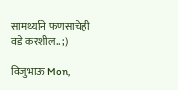सामर्थ्याने फणसाचेही वडे करशील.. ;)

विजुभाऊ Mon,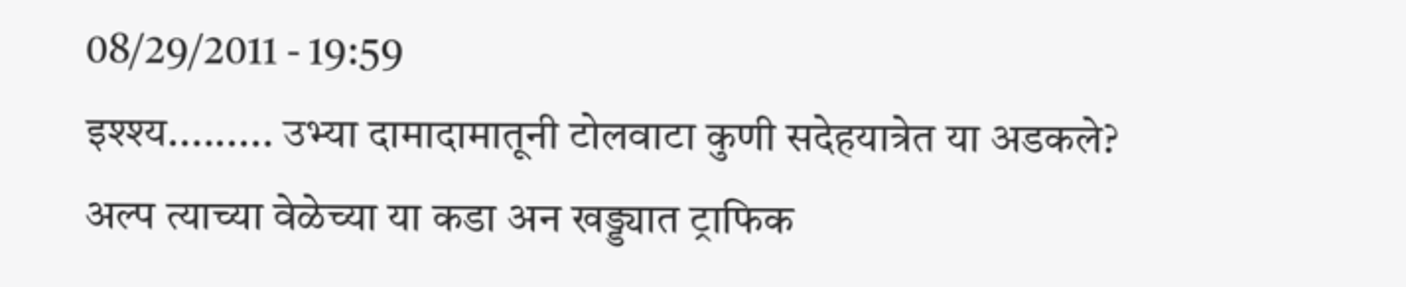08/29/2011 - 19:59
इश्श्य......... उभ्या दामादामातूनी टोलवाटा कुणी सदेहयात्रेत या अडकले? अल्प त्याच्या वेळेच्या या कडा अन खड्ड्यात ट्राफिक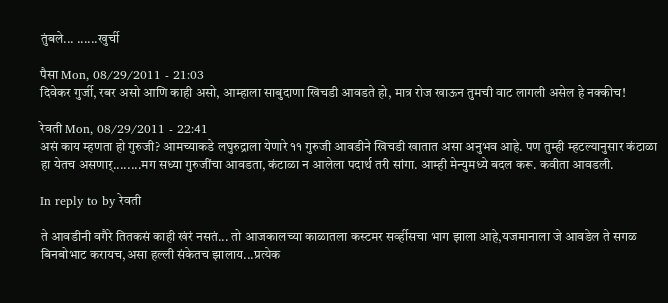तुंबले... ......खुर्ची

पैसा Mon, 08/29/2011 - 21:03
दिवेकर गुर्जी, रबर असो आणि काही असो, आम्हाला साबुदाणा खिचडी आवडते हो, मात्र रोज खाऊन तुमची वाट लागली असेल हे नक्कीच!

रेवती Mon, 08/29/2011 - 22:41
असं काय म्हणता हो गुरुजी? आमच्याकडे लघुरुद्राला येणारे ११ गुरुजी आवडीने खिचडी खातात असा अनुभव आहे. पण तुम्ही म्हटल्यानुसार कंटाळा हा येतच असणार्........मग सध्या गुरुजींचा आवडता, कंटाळा न आलेला पदार्थ तरी सांगा. आम्ही मेन्युमध्ये बदल करू. कवीता आवडली.

In reply to by रेवती

ते आवडीनी वगैरे तितकसं काही खंरं नसतं... तो आजकालच्या काळातला कस्टमर सर्व्हीसचा भाग झाला आहे,यजमानाला जे आवडेल ते सगळ बिनबोभाट करायच,असा हल्ली संकेतच झालाय...प्रत्येक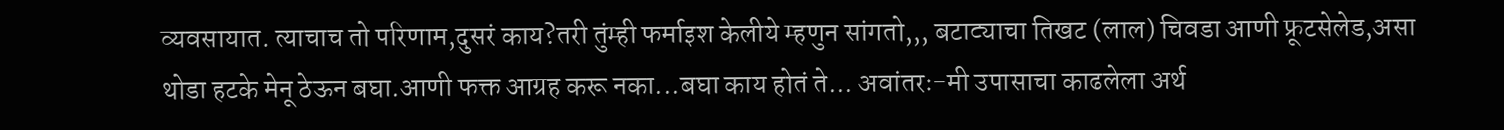व्यवसायात. त्याचाच तो परिणाम,दुसरं काय?तरी तुंम्ही फर्माइश केलीये म्हणुन सांगतो,,, बटाट्याचा तिखट (लाल) चिवडा आणी फ्रूटसेलेड,असा थोडा हटके मेनू ठेऊन बघा.आणी फक्त आग्रह करू नका...बघा काय होतं ते... अवांतरः-मी उपासाचा काढलेला अर्थ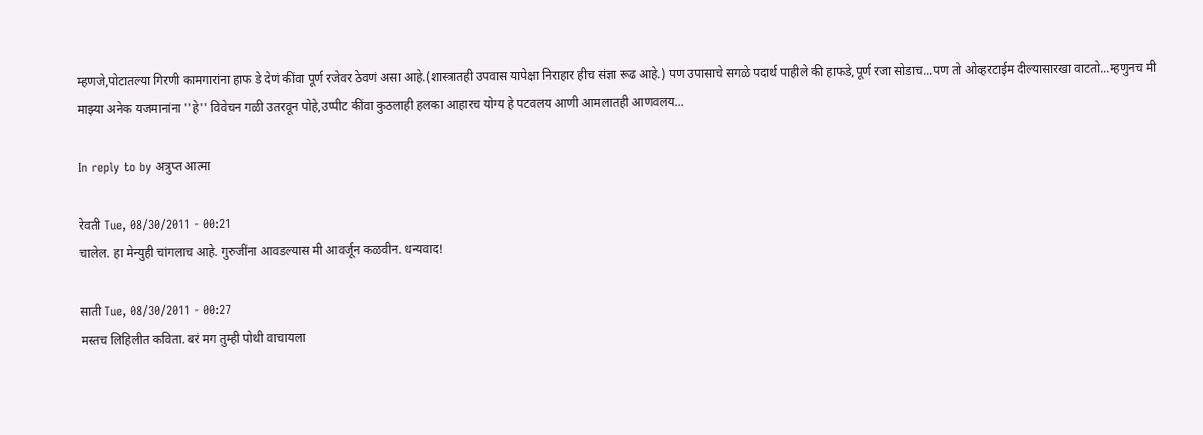म्हणजे,पोटातल्या गिरणी कामगारांना हाफ डे देणं कींवा पूर्ण रजेवर ठेवणं असा आहे.(शास्त्रातही उपवास यापेक्षा निराहार हीच संज्ञा रूढ आहे.) पण उपासाचे सगळे पदार्थ पाहीले की हाफडे,पूर्ण रजा सोडाच...पण तो ओव्हरटाईम दील्यासारखा वाटतो...म्हणुनच मी माझ्या अनेक यजमानांना ''हे'' विवेचन गळी उतरवून पोहे,उप्पीट कींवा कुठलाही हलका आहारच योग्य हे पटवलय आणी आमलातही आणवलय...

In reply to by अत्रुप्त आत्मा

रेवती Tue, 08/30/2011 - 00:21
चालेल. हा मेन्युही चांगलाच आहे. गुरुजींना आवडल्यास मी आवर्जून कळवीन. धन्यवाद!

साती Tue, 08/30/2011 - 00:27
मस्तच लिहिलीत कविता. बरं मग तुम्ही पोथी वाचायला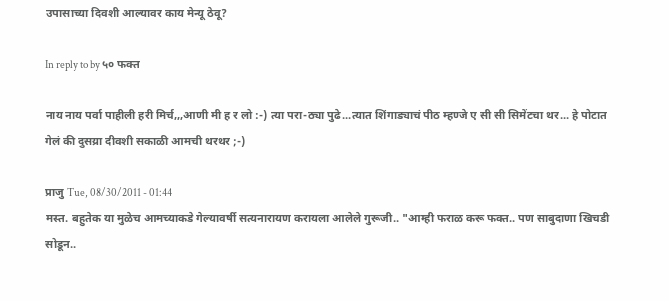उपासाच्या दिवशी आल्यावर काय मेन्यू ठेवू?

In reply to by ५० फक्त

नाय नाय पर्वा पाहीली हरी मिर्च,,,आणी मी ह र लो :-) त्या परा-ठ्या पुढे...त्यात शिंगाड्याचं पीठ म्हण्जे ए सी सी सिमेंटचा थर... हे पोटात गेलं की दुसय्रा दीवशी सकाळी आमची थरथर ;-)

प्राजु Tue, 08/30/2011 - 01:44
मस्त. बहुतेक या मुळेच आमच्याकडे गेल्यावर्षी सत्यनारायण करायला आलेले गुरूजी.. "आम्ही फराळ करू फक्त.. पण साबुदाणा खिचडी सोडून..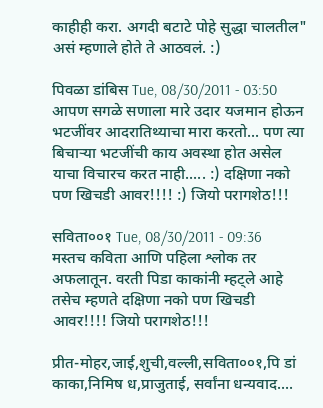काहीही करा. अगदी बटाटे पोहे सुद्धा चालतील" असं म्हणाले होते ते आठवलं. :)

पिवळा डांबिस Tue, 08/30/2011 - 03:50
आपण सगळे सणाला मारे उदार यजमान होऊन भटजींवर आदरातिथ्याचा मारा करतो... पण त्या बिचार्‍या भटजींची काय अवस्था होत असेल याचा विचारच करत नाही..... :) दक्षिणा नको पण खिचडी आवर!!!! :) जियो परागशेठ!!!

सविता००१ Tue, 08/30/2011 - 09:36
मस्तच कविता आणि पहिला श्लोक तर अफलातून. वरती पिडा काकांनी म्हट्ले आहे तसेच म्हणते दक्षिणा नको पण खिचडी आवर!!!! जियो परागशेठ!!!

प्रीत-मोहर,जाई,शुची,वल्ली,सविता००१,पि डां काका,निमिष ध,प्राजुताई, सर्वांना धन्यवाद....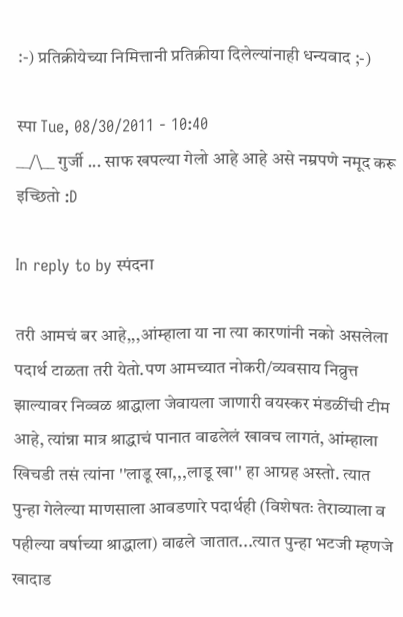:-) प्रतिक्रीयेच्या निमित्तानी प्रतिक्रीया दिलेल्यांनाही धन्यवाद ;-)

स्पा Tue, 08/30/2011 - 10:40
__/\__ गुर्जी ... साफ खपल्या गेलो आहे आहे असे नम्रपणे नमूद करू इच्छितो :D

In reply to by स्पंदना

तरी आमचं बर आहे,,,आंम्हाला या ना त्या कारणांनी नको असलेला पदार्थ टाळता तरी येतो.पण आमच्यात नोकरी/व्यवसाय निव्रुत्त झाल्यावर निव्वळ श्राद्धाला जेवायला जाणारी वयस्कर मंडळींची टीम आहे, त्यांन्ना मात्र श्राद्धाचं पानात वाढलेलं खावच लागतं, आंम्हाला खिचडी तसं त्यांना ''लाडू खा,,,लाडू खा'' हा आग्रह अस्तो. त्यात पुन्हा गेलेल्या माणसाला आवडणारे पदार्थही (विशेषतः तेराव्याला व पहील्या वर्षाच्या श्राद्धाला) वाढले जातात...त्यात पुन्हा भटजी म्हणजे खादाड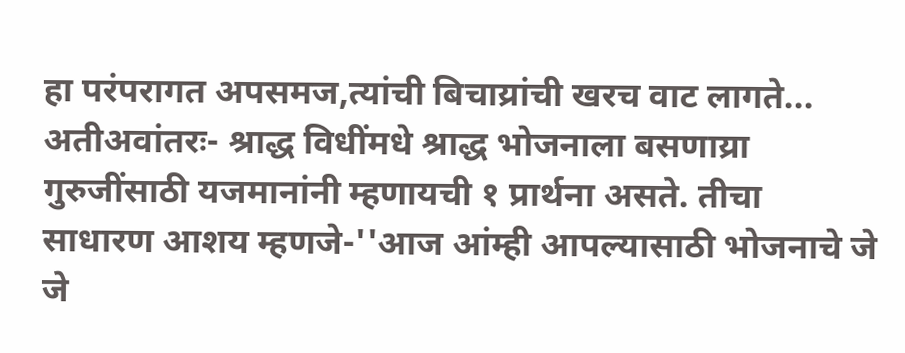हा परंपरागत अपसमज,त्यांची बिचाय्रांची खरच वाट लागते... अतीअवांतरः- श्राद्ध विधींमधे श्राद्ध भोजनाला बसणाय्रा गुरुजींसाठी यजमानांनी म्हणायची १ प्रार्थना असते. तीचा साधारण आशय म्हणजे-''आज आंम्ही आपल्यासाठी भोजनाचे जे जे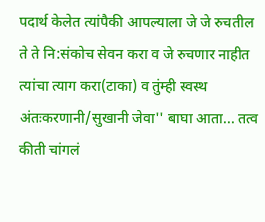पदार्थ केलेत त्यांपैकी आपल्याला जे जे रुचतील ते ते नि:संकोच सेवन करा व जे रुचणार नाहीत त्यांचा त्याग करा(टाका) व तुंम्ही स्वस्थ अंतःकरणानी/सुखानी जेवा'' बाघा आता... तत्व कीती चांगलं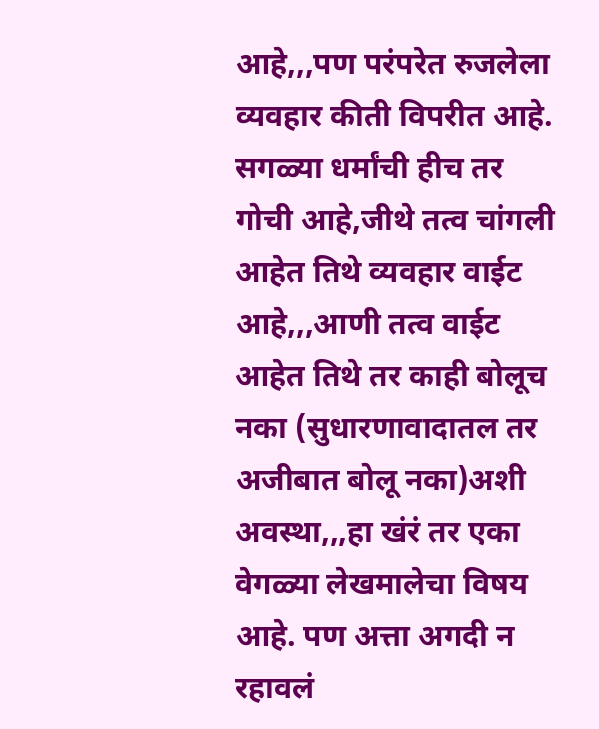आहे,,,पण परंपरेत रुजलेला व्यवहार कीती विपरीत आहे. सगळ्या धर्मांची हीच तर गोची आहे,जीथे तत्व चांगली आहेत तिथे व्यवहार वाईट आहे,,,आणी तत्व वाईट आहेत तिथे तर काही बोलूच नका (सुधारणावादातल तर अजीबात बोलू नका)अशी अवस्था,,,हा खंरं तर एका वेगळ्या लेखमालेचा विषय आहे. पण अत्ता अगदी न रहावलं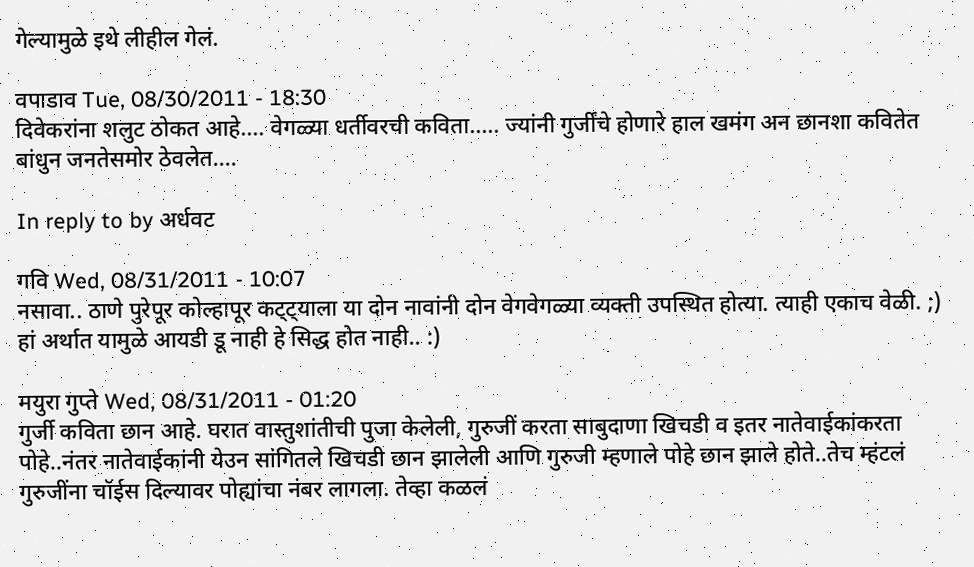गेल्यामुळे इथे लीहील गेलं.

वपाडाव Tue, 08/30/2011 - 18:30
दिवेकरांना शलुट ठोकत आहे.... वेगळ्या धर्तीवरची कविता..... ज्यांनी गुर्जींचे होणारे हाल खमंग अन छानशा कवितेत बांधुन जनतेसमोर ठेवलेत....

In reply to by अर्धवट

गवि Wed, 08/31/2011 - 10:07
नसावा.. ठाणे पुरेपूर कोल्हापूर कट्ट्याला या दोन नावांनी दोन वेगवेगळ्या व्यक्ती उपस्थित होत्या. त्याही एकाच वेळी. ;) हां अर्थात यामुळे आयडी डू नाही हे सिद्ध होत नाही.. :)

मयुरा गुप्ते Wed, 08/31/2011 - 01:20
गुर्जी कविता छान आहे. घरात वास्तुशांतीची पुजा केलेली, गुरुजीं करता साबुदाणा खिचडी व इतर नातेवाईकांकरता पोहे..नंतर नातेवाईकांनी येउन सांगितले खिचडी छान झालेली आणि गुरुजी म्हणाले पोहे छान झाले होते..तेच म्हंटलं गुरुजींना चॉईस दिल्यावर पोह्यांचा नंबर लागला. तेव्हा कळलं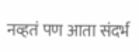नव्हतं पण आता संदर्भ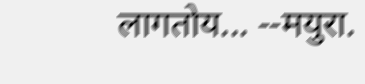लागतोय... --मयुरा.